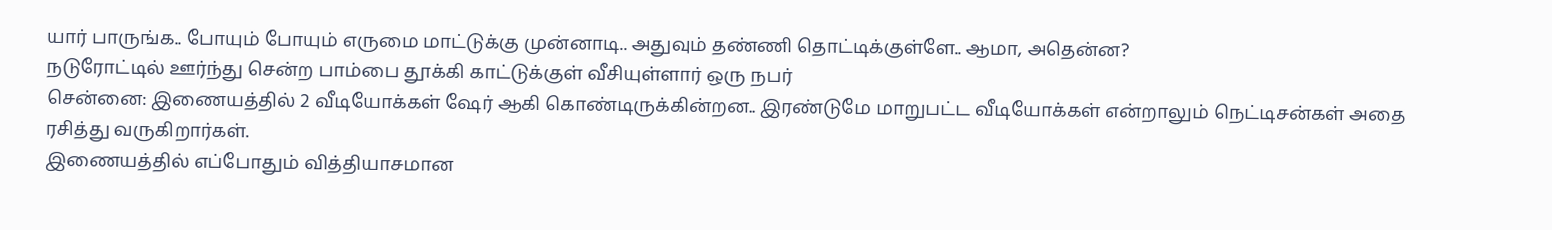யார் பாருங்க.. போயும் போயும் எருமை மாட்டுக்கு முன்னாடி.. அதுவும் தண்ணி தொட்டிக்குள்ளே.. ஆமா, அதென்ன?
நடுரோட்டில் ஊர்ந்து சென்ற பாம்பை தூக்கி காட்டுக்குள் வீசியுள்ளார் ஒரு நபர்
சென்னை: இணையத்தில் 2 வீடியோக்கள் ஷேர் ஆகி கொண்டிருக்கின்றன.. இரண்டுமே மாறுபட்ட வீடியோக்கள் என்றாலும் நெட்டிசன்கள் அதை ரசித்து வருகிறார்கள்.
இணையத்தில் எப்போதும் வித்தியாசமான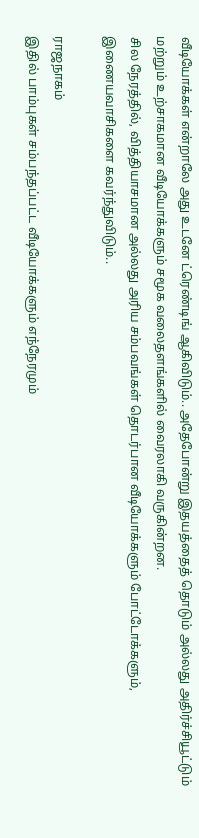வீடியோக்கள் என்றாலே அது உடனே ட்ரெண்டிங் ஆகிவிடும்.. அதேபோன்று இதயத்தைத் தொடும் அல்லது அதிர்ச்சியூட்டும் மற்றும் உற்சாகமான வீடியோக்களும் சமூக வலைதளங்களில் வைரலாகி வருகின்றன.
சில நேரத்தில், வித்தியாசமான அல்லது அரிய சம்பவங்கள் தொடர்பான வீடியோக்களும் போட்டோக்களும், இணையவாசிகளை கவர்ந்துவிடும்..

ராஜநாகம்
இதில் பாம்புகள் சம்பந்தப்பட்ட வீடியோக்களும் எந்நேரமும்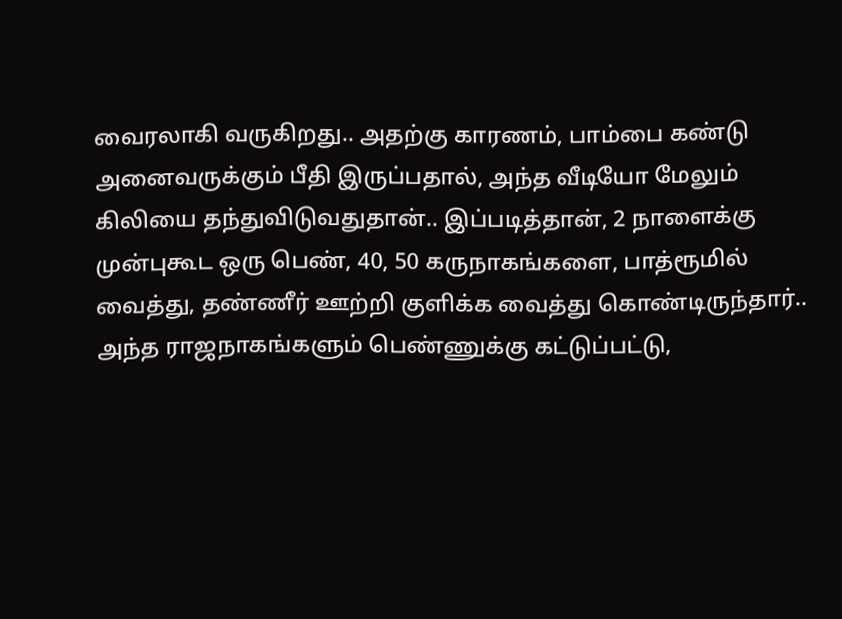வைரலாகி வருகிறது.. அதற்கு காரணம், பாம்பை கண்டு அனைவருக்கும் பீதி இருப்பதால், அந்த வீடியோ மேலும் கிலியை தந்துவிடுவதுதான்.. இப்படித்தான், 2 நாளைக்கு முன்புகூட ஒரு பெண், 40, 50 கருநாகங்களை, பாத்ரூமில் வைத்து, தண்ணீர் ஊற்றி குளிக்க வைத்து கொண்டிருந்தார்.. அந்த ராஜநாகங்களும் பெண்ணுக்கு கட்டுப்பட்டு,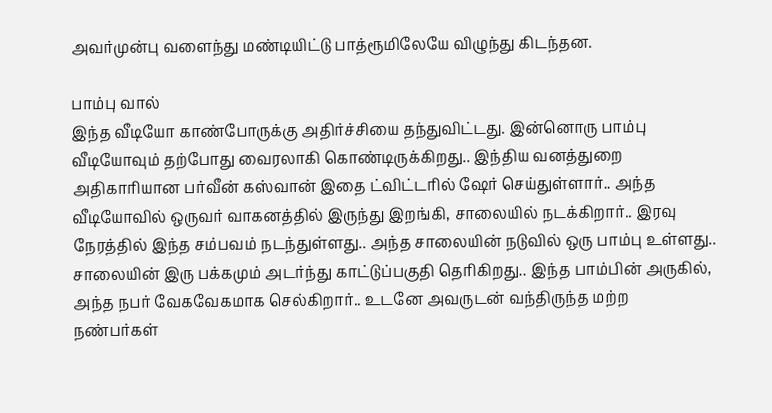அவர்முன்பு வளைந்து மண்டியிட்டு பாத்ரூமிலேயே விழுந்து கிடந்தன.

பாம்பு வால்
இந்த வீடியோ காண்போருக்கு அதிர்ச்சியை தந்துவிட்டது. இன்னொரு பாம்பு வீடியோவும் தற்போது வைரலாகி கொண்டிருக்கிறது.. இந்திய வனத்துறை அதிகாரியான பர்வீன் கஸ்வான் இதை ட்விட்டரில் ஷேர் செய்துள்ளார்.. அந்த வீடியோவில் ஒருவர் வாகனத்தில் இருந்து இறங்கி, சாலையில் நடக்கிறார்.. இரவு நேரத்தில் இந்த சம்பவம் நடந்துள்ளது.. அந்த சாலையின் நடுவில் ஒரு பாம்பு உள்ளது.. சாலையின் இரு பக்கமும் அடர்ந்து காட்டுப்பகுதி தெரிகிறது.. இந்த பாம்பின் அருகில், அந்த நபர் வேகவேகமாக செல்கிறார்.. உடனே அவருடன் வந்திருந்த மற்ற நண்பர்கள்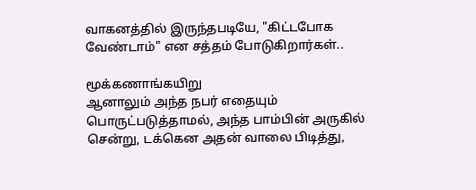வாகனத்தில் இருந்தபடியே, "கிட்டபோக வேண்டாம்" என சத்தம் போடுகிறார்கள்..

மூக்கணாங்கயிறு
ஆனாலும் அந்த நபர் எதையும் பொருட்படுத்தாமல், அந்த பாம்பின் அருகில் சென்று, டக்கென அதன் வாலை பிடித்து,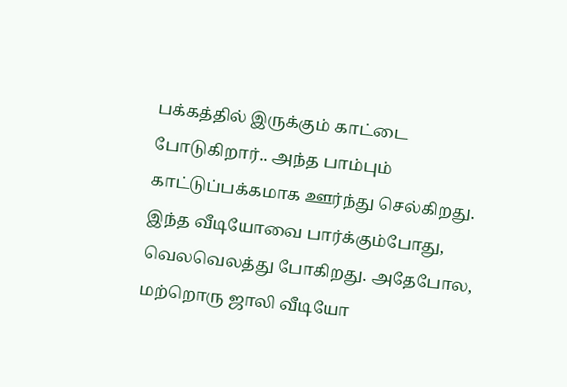பக்கத்தில் இருக்கும் காட்டை போடுகிறார்.. அந்த பாம்பும் காட்டுப்பக்கமாக ஊர்ந்து செல்கிறது. இந்த வீடியோவை பார்க்கும்போது, வெலவெலத்து போகிறது. அதேபோல, மற்றொரு ஜாலி வீடியோ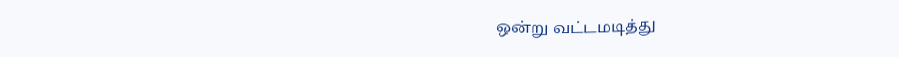ஒன்று வட்டமடித்து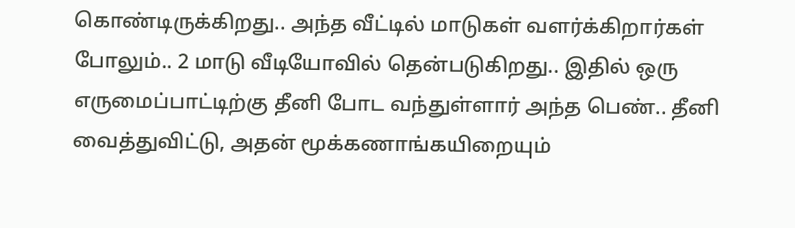கொண்டிருக்கிறது.. அந்த வீட்டில் மாடுகள் வளர்க்கிறார்கள் போலும்.. 2 மாடு வீடியோவில் தென்படுகிறது.. இதில் ஒரு எருமைப்பாட்டிற்கு தீனி போட வந்துள்ளார் அந்த பெண்.. தீனி வைத்துவிட்டு, அதன் மூக்கணாங்கயிறையும்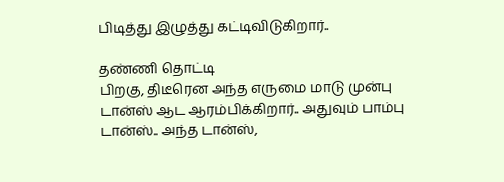பிடித்து இழுத்து கட்டிவிடுகிறார்..

தண்ணி தொட்டி
பிறகு, திடீரென அந்த எருமை மாடு முன்பு டான்ஸ் ஆட ஆரம்பிக்கிறார்.. அதுவும் பாம்பு டான்ஸ்.. அந்த டான்ஸ்,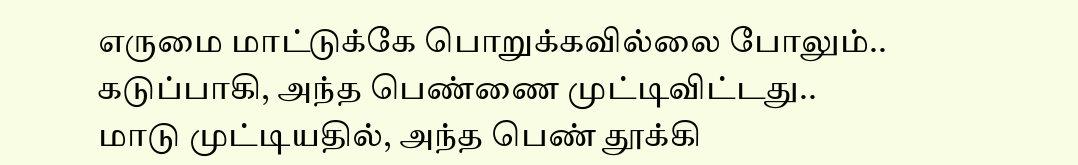எருமை மாட்டுக்கே பொறுக்கவில்லை போலும்.. கடுப்பாகி, அந்த பெண்ணை முட்டிவிட்டது.. மாடு முட்டியதில், அந்த பெண் தூக்கி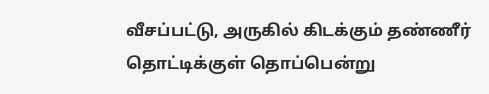வீசப்பட்டு, அருகில் கிடக்கும் தண்ணீர் தொட்டிக்குள் தொப்பென்று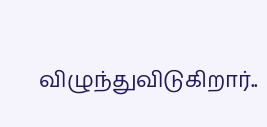விழுந்துவிடுகிறார்..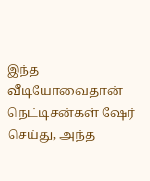இந்த வீடியோவைதான் நெட்டிசன்கள் ஷேர் செய்து, அந்த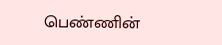பெண்ணின்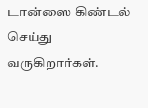டான்ஸை கிண்டல் செய்து வருகிறார்கள்.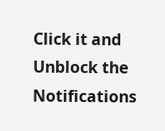Click it and Unblock the Notifications